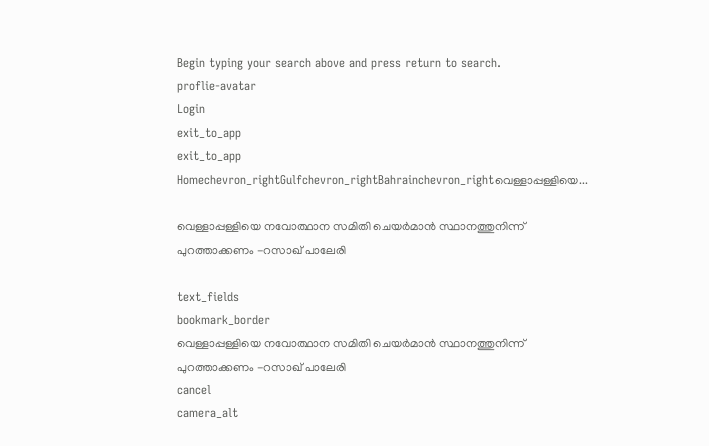Begin typing your search above and press return to search.
proflie-avatar
Login
exit_to_app
exit_to_app
Homechevron_rightGulfchevron_rightBahrainchevron_rightവെള്ളാപ്പള്ളിയെ...

വെള്ളാപ്പള്ളിയെ നവോത്ഥാന സമിതി ചെയർമാൻ സ്ഥാനത്തുനിന്ന് പുറത്താക്കണം -റസാഖ് പാലേരി

text_fields
bookmark_border
വെള്ളാപ്പള്ളിയെ നവോത്ഥാന സമിതി ചെയർമാൻ സ്ഥാനത്തുനിന്ന് പുറത്താക്കണം -റസാഖ് പാലേരി
cancel
camera_alt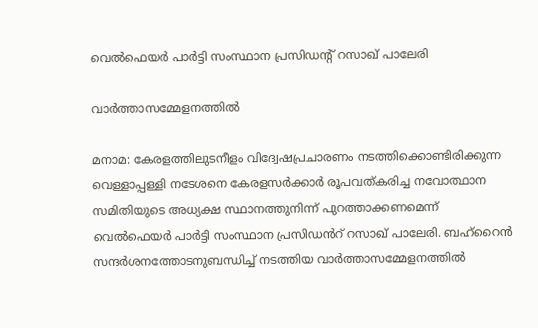വെൽഫെയർ പാർട്ടി സംസ്ഥാന പ്രസിഡന്റ് റസാഖ് പാലേരി

വാർത്താസമ്മേളനത്തിൽ

മനാമ: കേരളത്തിലുടനീളം വിദ്വേഷപ്രചാരണം നടത്തിക്കൊണ്ടിരിക്കുന്ന വെള്ളാപ്പള്ളി നടേശനെ കേരളസർക്കാർ രൂപവത്കരിച്ച നവോത്ഥാന സമിതിയുടെ അധ്യക്ഷ സ്ഥാനത്തുനിന്ന് പുറത്താക്കണമെന്ന് വെൽഫെയർ പാർട്ടി സംസ്ഥാന പ്രസിഡൻറ് റസാഖ് പാലേരി. ബഹ്റൈൻ സന്ദർശനത്തോടനുബന്ധിച്ച് നടത്തിയ വാർത്താസമ്മേളനത്തിൽ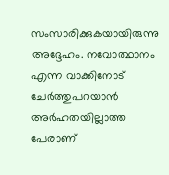സംസാരിക്കുകയായിരുന്നു അദ്ദേഹം. നവോത്ഥാനം എന്ന വാക്കിനോട് ചേർത്തുപറയാൻ അർഹതയില്ലാത്ത പേരാണ്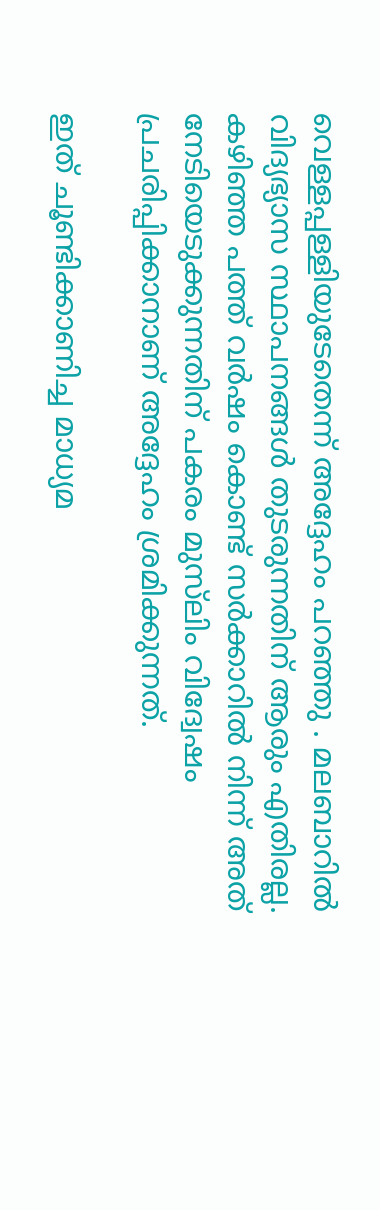വെള്ളപ്പള്ളിയുടേതെന്ന് അദ്ദേഹം പറഞ്ഞു . മലബാറിൽ വിദ്യഭ്യാസ സ്ഥാപനങ്ങൾ തുടരുന്നതിന് ആരും എതിരല്ല. കഴിഞ്ഞ പത്ത് വർഷം കൊണ്ട് സർക്കാറിൽ നിന്ന് അത് നേടിയെടുക്കുന്നതിന് പകരം മുസ്‍ലിം വിദ്വേഷം പ്രചരിപ്പിക്കാനാണ് അദ്ദേഹം ശ്രമിക്കുന്നത്.

ഇത് ചൂണ്ടിക്കാണിച്ച മാധ്യമ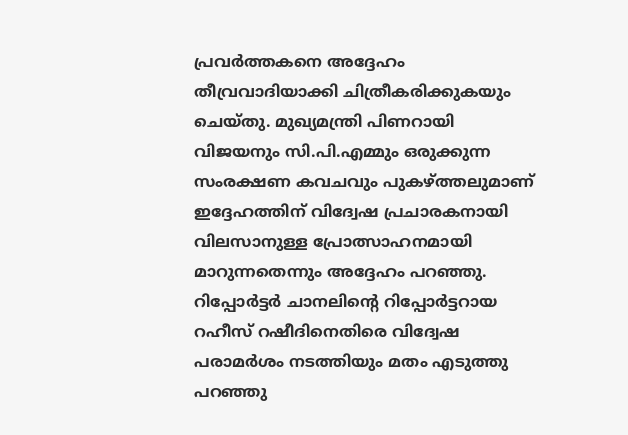പ്രവർത്തകനെ അദ്ദേഹം തീവ്രവാദിയാക്കി ചിത്രീകരിക്കുകയും ചെയ്തു. മുഖ്യമന്ത്രി പിണറായി വിജയനും സി.പി.എമ്മും ഒരുക്കുന്ന സംരക്ഷണ കവചവും പുകഴ്ത്തലുമാണ് ഇദ്ദേഹത്തിന് വിദ്വേഷ പ്രചാരകനായി വിലസാനുള്ള പ്രോത്സാഹനമായി മാറുന്നതെന്നും അദ്ദേഹം പറഞ്ഞു. റിപ്പോർട്ടർ ചാനലിന്റെ റിപ്പോർട്ടറായ റഹീസ് റഷീദിനെതിരെ വിദ്വേഷ പരാമർശം നടത്തിയും മതം എടുത്തു പറഞ്ഞു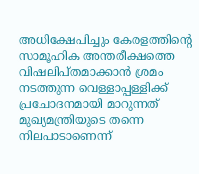അധിക്ഷേപിച്ചും കേരളത്തിന്റെ സാമൂഹിക അന്തരീക്ഷത്തെ വിഷലിപ്തമാക്കാൻ ശ്രമം നടത്തുന്ന വെള്ളാപ്പള്ളിക്ക് പ്രചോദനമായി മാറുന്നത് മുഖ്യമന്ത്രിയുടെ തന്നെ നിലപാടാണെന്ന്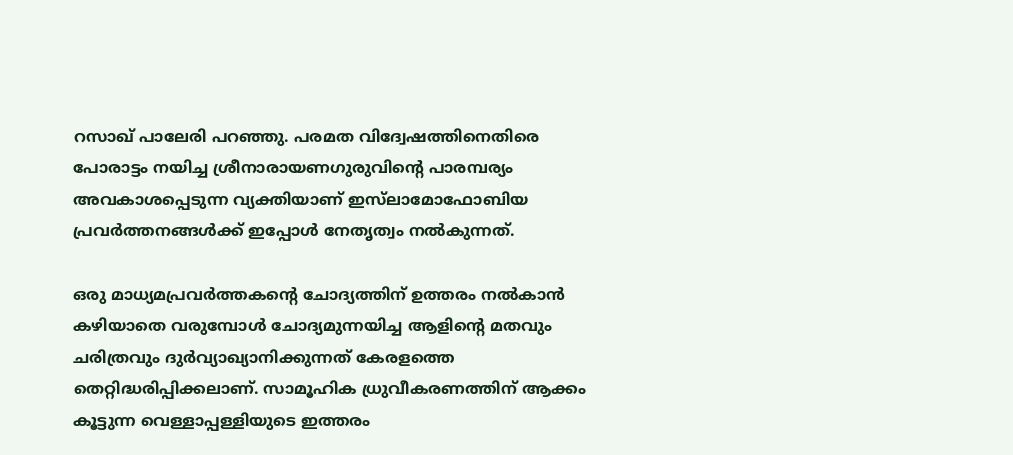റസാഖ് പാലേരി പറഞ്ഞു. പരമത വിദ്വേഷത്തിനെതിരെ പോരാട്ടം നയിച്ച ശ്രീനാരായണഗുരുവിന്റെ പാരമ്പര്യം അവകാശപ്പെടുന്ന വ്യക്തിയാണ് ഇസ്‍ലാമോഫോബിയ പ്രവർത്തനങ്ങൾക്ക് ഇപ്പോൾ നേതൃത്വം നൽകുന്നത്.

ഒരു മാധ്യമപ്രവർത്തകന്റെ ചോദ്യത്തിന് ഉത്തരം നൽകാൻ കഴിയാതെ വരുമ്പോൾ ചോദ്യമുന്നയിച്ച ആളിന്റെ മതവും ചരിത്രവും ദുർവ്യാഖ്യാനിക്കുന്നത് കേരളത്തെ തെറ്റിദ്ധരിപ്പിക്കലാണ്. സാമൂഹിക ധ്രുവീകരണത്തിന് ആക്കം കൂട്ടുന്ന വെള്ളാപ്പള്ളിയുടെ ഇത്തരം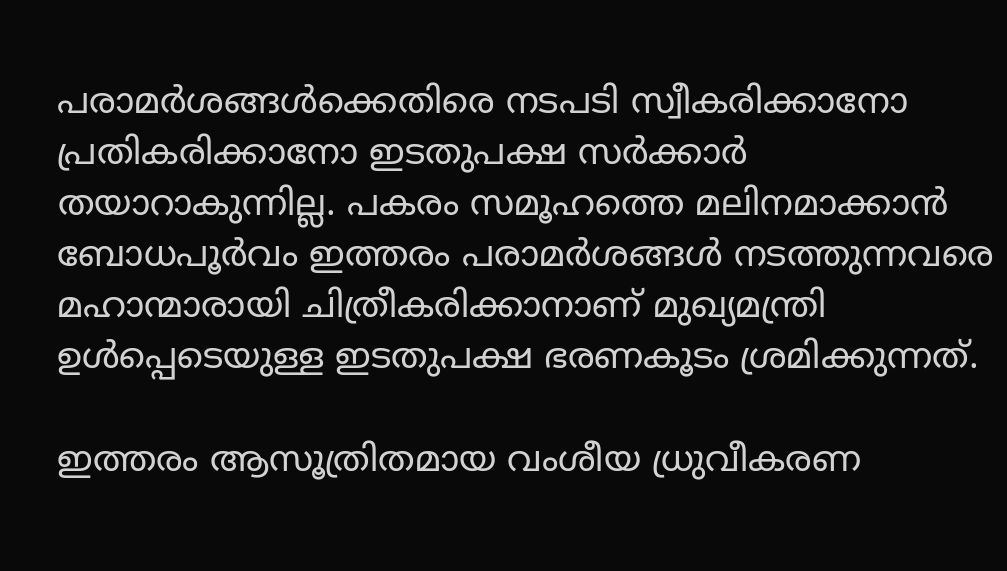പരാമർശങ്ങൾക്കെതിരെ നടപടി സ്വീകരിക്കാനോ പ്രതികരിക്കാനോ ഇടതുപക്ഷ സർക്കാർ തയാറാകുന്നില്ല. പകരം സമൂഹത്തെ മലിനമാക്കാൻ ബോധപൂർവം ഇത്തരം പരാമർശങ്ങൾ നടത്തുന്നവരെ മഹാന്മാരായി ചിത്രീകരിക്കാനാണ് മുഖ്യമന്ത്രി ഉൾപ്പെടെയുള്ള ഇടതുപക്ഷ ഭരണകൂടം ശ്രമിക്കുന്നത്.

ഇത്തരം ആസൂത്രിതമായ വംശീയ ധ്രുവീകരണ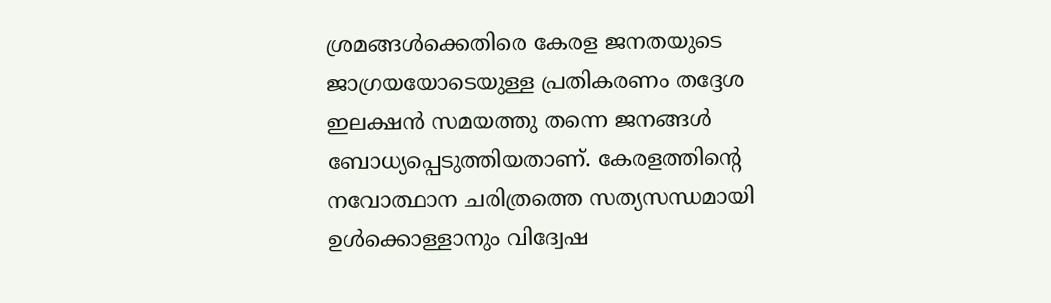ശ്രമങ്ങൾക്കെതിരെ കേരള ജനതയുടെ ജാഗ്രയയോടെയുള്ള പ്രതികരണം തദ്ദേശ ഇലക്ഷൻ സമയത്തു തന്നെ ജനങ്ങൾ ബോധ്യപ്പെടുത്തിയതാണ്. കേരളത്തിന്റെ നവോത്ഥാന ചരിത്രത്തെ സത്യസന്ധമായി ഉൾക്കൊള്ളാനും വിദ്വേഷ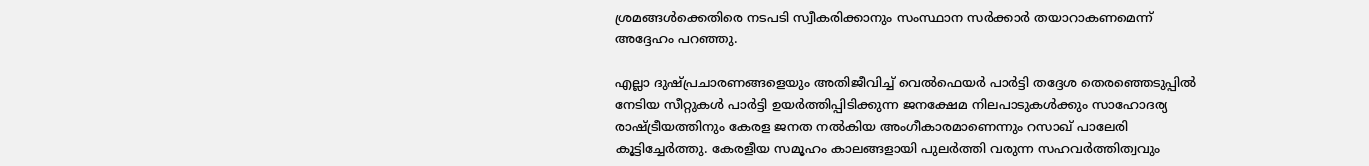ശ്രമങ്ങൾക്കെതിരെ നടപടി സ്വീകരിക്കാനും സംസ്ഥാന സർക്കാർ തയാറാകണമെന്ന് അദ്ദേഹം പറഞ്ഞു.

എല്ലാ ദുഷ്പ്രചാരണങ്ങളെയും അതിജീവിച്ച് വെൽഫെയർ പാർട്ടി തദ്ദേശ തെരഞ്ഞെടുപ്പിൽ നേടിയ സീറ്റുകൾ പാർട്ടി ഉയർത്തിപ്പിടിക്കുന്ന ജനക്ഷേമ നിലപാടുകൾക്കും സാഹോദര്യ രാഷ്ട്രീയത്തിനും കേരള ജനത നൽകിയ അംഗീകാരമാണെന്നും റസാഖ് പാലേരി കൂട്ടിച്ചേർത്തു. കേരളീയ സമൂഹം കാലങ്ങളായി പുലർത്തി വരുന്ന സഹവർത്തിത്വവും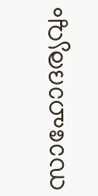സാഹോദര്യവും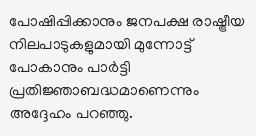പോഷിപ്പിക്കാനും ജനപക്ഷ രാഷ്ട്രീയ നിലപാടുകളുമായി മുന്നോട്ട് പോകാനും പാർട്ടി പ്രതിജ്ഞാബദ്ധമാണെന്നും അദ്ദേഹം പറഞ്ഞു.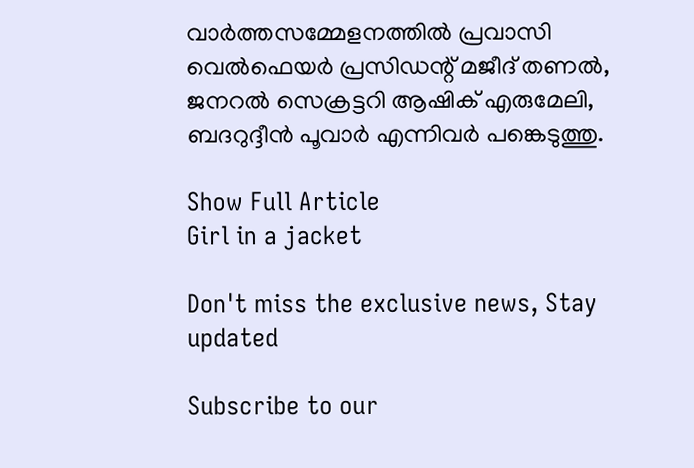വാർത്തസമ്മേളനത്തിൽ പ്രവാസി വെൽഫെയർ പ്രസിഡന്റ് മജീദ് തണൽ, ജനറൽ സെക്രട്ടറി ആഷിക് എരുമേലി, ബദറുദ്ദീൻ പൂവാർ എന്നിവർ പങ്കെടുത്തു.

Show Full Article
Girl in a jacket

Don't miss the exclusive news, Stay updated

Subscribe to our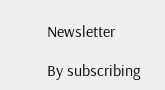Newsletter

By subscribing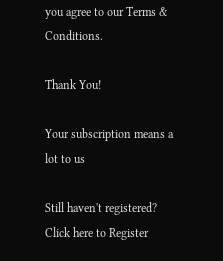you agree to our Terms & Conditions.

Thank You!

Your subscription means a lot to us

Still haven't registered? Click here to Register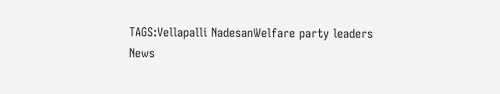TAGS:Vellapalli NadesanWelfare party leaders
News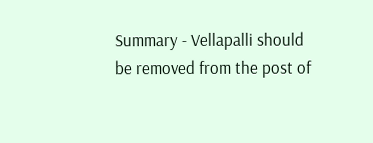Summary - Vellapalli should be removed from the post of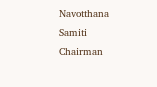Navotthana Samiti Chairman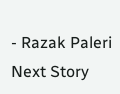- Razak Paleri
Next Story